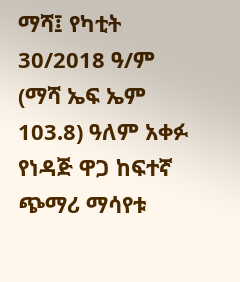ማሻ፤ የካቲት 30/2018 ዓ/ም (ማሻ ኤፍ ኤም 103.8) ዓለም አቀፉ የነዳጅ ዋጋ ከፍተኛ ጭማሪ ማሳየቱ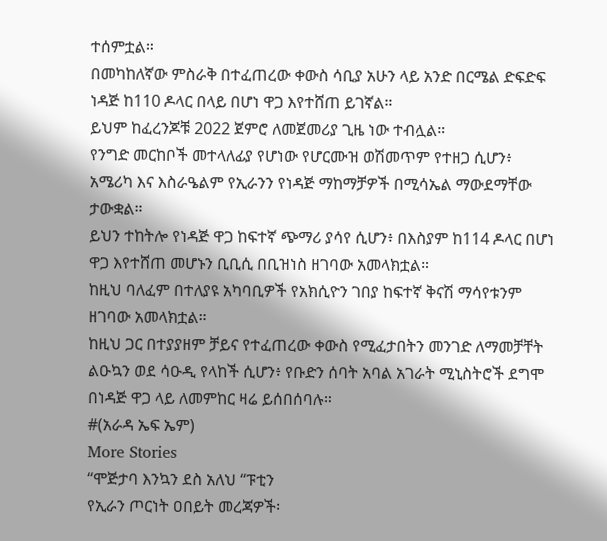ተሰምቷል።
በመካከለኛው ምስራቅ በተፈጠረው ቀውስ ሳቢያ አሁን ላይ አንድ በርሜል ድፍድፍ ነዳጅ ከ110 ዶላር በላይ በሆነ ዋጋ እየተሸጠ ይገኛል።
ይህም ከፈረንጆቹ 2022 ጀምሮ ለመጀመሪያ ጊዜ ነው ተብሏል።
የንግድ መርከቦች መተላለፊያ የሆነው የሆርሙዝ ወሽመጥም የተዘጋ ሲሆን፥ አሜሪካ እና እስራዔልም የኢራንን የነዳጅ ማከማቻዎች በሚሳኤል ማውደማቸው ታውቋል።
ይህን ተከትሎ የነዳጅ ዋጋ ከፍተኛ ጭማሪ ያሳየ ሲሆን፥ በእስያም ከ114 ዶላር በሆነ ዋጋ እየተሸጠ መሆኑን ቢቢሲ በቢዝነስ ዘገባው አመላክቷል።
ከዚህ ባለፈም በተለያዩ አካባቢዎች የአክሲዮን ገበያ ከፍተኛ ቅናሽ ማሳየቱንም ዘገባው አመላክቷል።
ከዚህ ጋር በተያያዘም ቻይና የተፈጠረው ቀውስ የሚፈታበትን መንገድ ለማመቻቸት ልዑኳን ወደ ሳዑዲ የላከች ሲሆን፥ የቡድን ሰባት አባል አገራት ሚኒስትሮች ደግሞ በነዳጅ ዋጋ ላይ ለመምከር ዛሬ ይሰበሰባሉ።
#(አራዳ ኤፍ ኤም)
More Stories
“ሞጅታባ እንኳን ደስ አለህ “ፑቲን
የኢራን ጦርነት ዐበይት መረጃዎች፡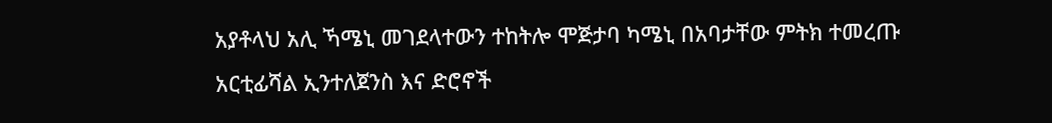አያቶላህ አሊ ኻሜኒ መገደላተውን ተከትሎ ሞጅታባ ካሜኒ በአባታቸው ምትክ ተመረጡ
አርቲፊሻል ኢንተለጀንስ እና ድሮኖች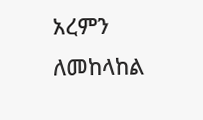አረምን ለመከላከል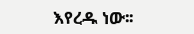እየረዱ ነው፡፡